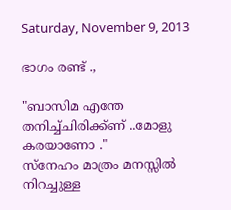Saturday, November 9, 2013

ഭാഗം രണ്ട് .,

"ബാസിമ എന്തേ തനിച്ച്ചിരിക്ക്ണ് ..മോളു കരയാണോ ."
സ്നേഹം മാത്രം മനസ്സിൽ നിറച്ചുള്ള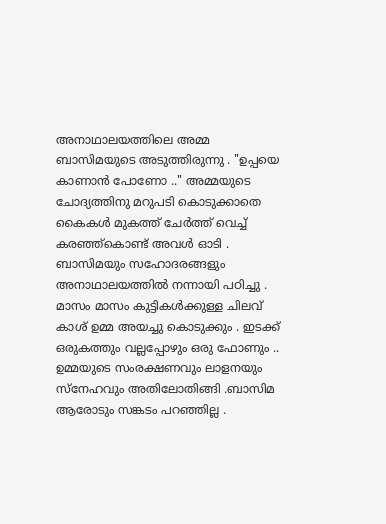അനാഥാലയത്തിലെ അമ്മ ബാസിമയുടെ അടുത്തിരുന്നു . "ഉപ്പയെ കാണാൻ പോണോ .." അമ്മയുടെ ചോദ്യത്തിനു മറുപടി കൊടുക്കാതെ കൈകൾ മുകത്ത് ചേർത്ത് വെച്ച് കരഞ്ഞ്കൊണ്ട് അവൾ ഓടി .
ബാസിമയും സഹോദരങ്ങളും അനാഥാലയത്തിൽ നന്നായി പഠിച്ചു . മാസം മാസം കുട്ടികൾക്കുള്ള ചിലവ് കാശ് ഉമ്മ അയച്ചു കൊടുക്കും . ഇടക്ക് ഒരുകത്തും വല്ലപ്പോഴും ഒരു ഫോണും .. ഉമ്മയുടെ സംരക്ഷണവും ലാളനയും സ്നേഹവും അതിലോതിങ്ങി .ബാസിമ ആരോടും സങ്കടം പറഞ്ഞില്ല .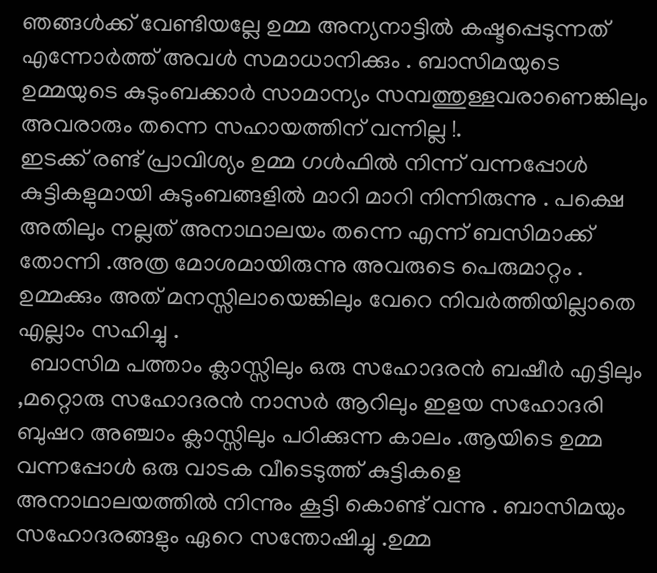ഞങ്ങൾക്ക് വേണ്ടിയല്ലേ ഉമ്മ അന്യനാട്ടിൽ കഷ്ടപ്പെടുന്നത് എന്നോർത്ത് അവൾ സമാധാനിക്കും . ബാസിമയുടെ ഉമ്മയുടെ കുടുംബക്കാർ സാമാന്യം സമ്പത്തുള്ളവരാണെങ്കിലും അവരാരും തന്നെ സഹായത്തിന് വന്നില്ല !.
ഇടക്ക് രണ്ട് പ്രാവിശ്യം ഉമ്മ ഗൾഫിൽ നിന്ന് വന്നപ്പോൾ കുട്ടികളുമായി കുടുംബങ്ങളിൽ മാറി മാറി നിന്നിരുന്നു . പക്ഷെ അതിലും നല്ലത് അനാഥാലയം തന്നെ എന്ന് ബസിമാക്ക് തോന്നി .അത്ര മോശമായിരുന്നു അവരുടെ പെരുമാറ്റം . ഉമ്മക്കും അത് മനസ്സിലായെങ്കിലും വേറെ നിവർത്തിയില്ലാതെ എല്ലാം സഹിച്ചു .
  ബാസിമ പത്താം ക്ലാസ്സിലും ഒരു സഹോദരൻ ബഷീർ എട്ടിലും ,മറ്റൊരു സഹോദരൻ നാസർ ആറിലും ഇളയ സഹോദരി ബുഷറ അഞ്ചാം ക്ലാസ്സിലും പഠിക്കുന്ന കാലം .ആയിടെ ഉമ്മ വന്നപ്പോൾ ഒരു വാടക വീടെടുത്ത് കുട്ടികളെ അനാഥാലയത്തിൽ നിന്നും കൂട്ടി കൊണ്ട് വന്നു . ബാസിമയും സഹോദരങ്ങളും ഏറെ സന്തോഷിച്ചു .ഉമ്മ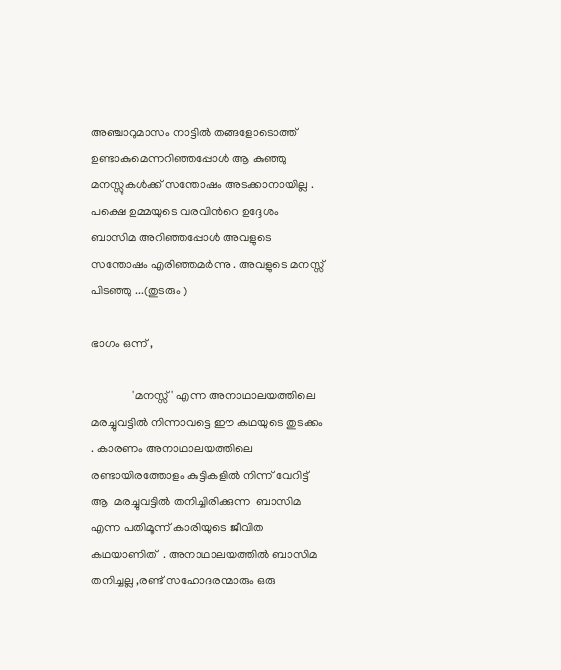അഞ്ചാറുമാസം നാട്ടിൽ തങ്ങളോടൊത്ത് ഉണ്ടാകുമെന്നറിഞ്ഞപ്പോൾ ആ കുഞ്ഞു മനസ്സുകൾക്ക് സന്തോഷം അടക്കാനായില്ല . പക്ഷെ ഉമ്മയുടെ വരവിൻറെ ഉദ്ദേശം ബാസിമ അറിഞ്ഞപ്പോൾ അവളുടെ സന്തോഷം എരിഞ്ഞമർന്നു . അവളുടെ മനസ്സ് പിടഞ്ഞു ...(തുടരും )

ഭാഗം ഒന്ന് ,

              'മനസ്സ്' എന്ന അനാഥാലയത്തിലെ മരച്ചുവട്ടിൽ നിന്നാവട്ടെ ഈ കഥയുടെ തുടക്കം . കാരണം അനാഥാലയത്തിലെ രണ്ടായിരത്തോളം കുട്ടികളിൽ നിന്ന് വേറിട്ട്‌ ആ  മരച്ചുവട്ടിൽ തനിച്ചിരിക്കുന്ന  ബാസിമ എന്ന പതിമൂന്ന് കാരിയുടെ ജീവിത കഥയാണിത്  . അനാഥാലയത്തിൽ ബാസിമ തനിച്ചല്ല ,രണ്ട് സഹോദരന്മാരും ഒരു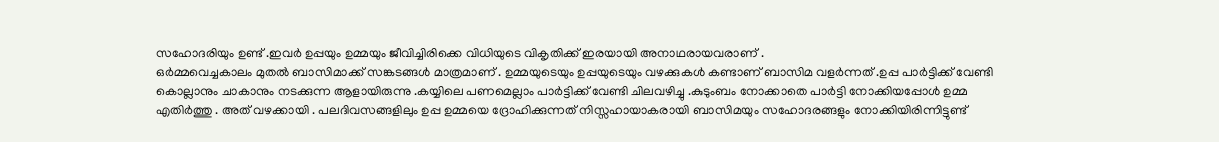സഹോദരിയും ഉണ്ട് .ഇവർ ഉപ്പയും ഉമ്മയും ജീവിച്ചിരിക്കെ വിധിയുടെ വികൃതിക്ക് ഇരയായി അനാഥരായവരാണ് .
ഒർമ്മവെച്ചകാലം മുതൽ ബാസിമാക്ക് സങ്കടങ്ങൾ മാത്രമാണ് . ഉമ്മയുടെയും ഉപ്പയുടെയും വഴക്കുകൾ കണ്ടാണ്‌ ബാസിമ വളർന്നത് .ഉപ്പ പാർട്ടിക്ക് വേണ്ടി കൊല്ലാനും ചാകാനും നടക്കുന്ന ആളായിരുന്നു .കയ്യിലെ പണമെല്ലാം പാർട്ടിക്ക് വേണ്ടി ചിലവഴിച്ചു .കുടുംബം നോക്കാതെ പാർട്ടി നോക്കിയപ്പോൾ ഉമ്മ എതിർത്തു . അത് വഴക്കായി . പലദിവസങ്ങളിലും ഉപ്പ ഉമ്മയെ ദ്രോഹിക്കുന്നത് നിസ്സഹായാകരായി ബാസിമയും സഹോദരങ്ങളും നോക്കിയിരിന്നിട്ടുണ്ട്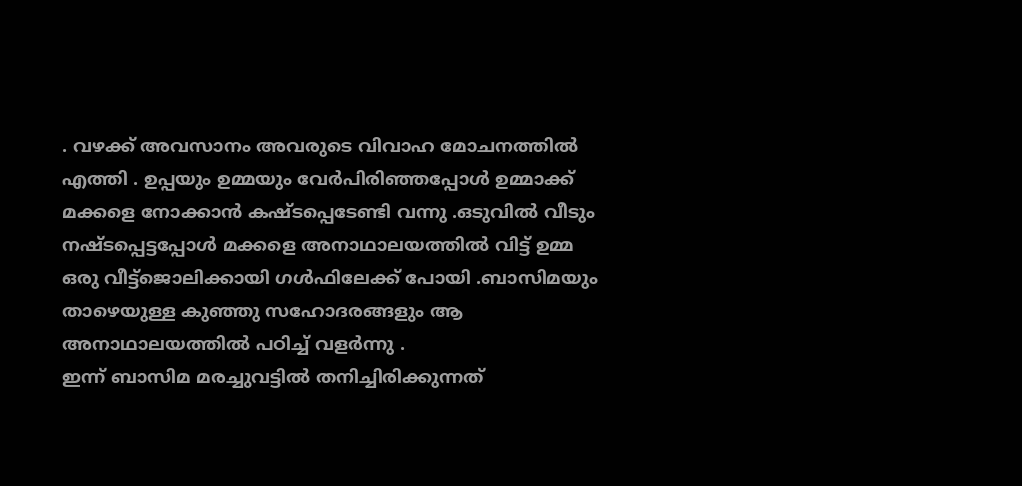. വഴക്ക് അവസാനം അവരുടെ വിവാഹ മോചനത്തിൽ എത്തി . ഉപ്പയും ഉമ്മയും വേർപിരിഞ്ഞപ്പോൾ ഉമ്മാക്ക് മക്കളെ നോക്കാൻ കഷ്ടപ്പെടേണ്ടി വന്നു .ഒടുവിൽ വീടും നഷ്ടപ്പെട്ടപ്പോൾ മക്കളെ അനാഥാലയത്തിൽ വിട്ട് ഉമ്മ ഒരു വീട്ട്ജൊലിക്കായി ഗൾഫിലേക്ക് പോയി .ബാസിമയും താഴെയുള്ള കുഞ്ഞു സഹോദരങ്ങളും ആ അനാഥാലയത്തിൽ പഠിച്ച് വളർന്നു .
ഇന്ന് ബാസിമ മരച്ചുവട്ടിൽ തനിച്ചിരിക്കുന്നത്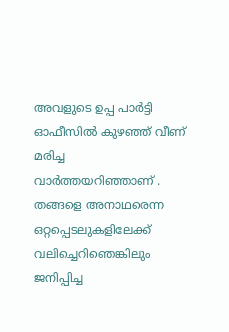അവളുടെ ഉപ്പ പാർട്ടി ഓഫീസിൽ കുഴഞ്ഞ് വീണ് മരിച്ച വാർത്തയറിഞ്ഞാണ് . തങ്ങളെ അനാഥരെന്ന ഒറ്റപ്പെടലുകളിലേക്ക് വലിച്ചെറിഞെങ്കിലും ജനിപ്പിച്ച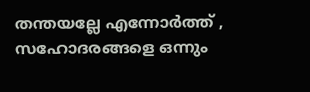തന്തയല്ലേ എന്നോർത്ത് , സഹോദരങ്ങളെ ഒന്നും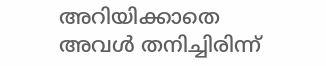അറിയിക്കാതെ അവൾ തനിച്ചിരിന്ന്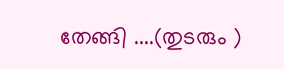തേങ്ങി ....(തുടരും )